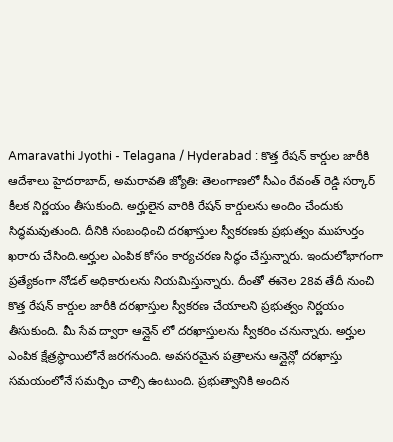Amaravathi Jyothi - Telagana / Hyderabad : కొత్త రేషన్ కార్డుల జారీకి ఆదేశాలు హైదరాబాద్, అమరావతి జ్యోతి: తెలంగాణలో సీఎం రేవంత్ రెడ్డి సర్కార్ కీలక నిర్ణయం తీసుకుంది. అర్హులైన వారికి రేషన్ కార్డులను అందిం చేందుకు సిద్ధమవుతుంది. దీనికి సంబంధించి దరఖాస్తుల స్వీకరణకు ప్రభుత్వం ముహుర్తం ఖరారు చేసింది.అర్హుల ఎంపిక కోసం కార్యచరణ సిద్ధం చేస్తున్నారు. ఇందులోభాగంగా ప్రత్యేకంగా నోడల్ అధికారులను నియమిస్తున్నారు. దీంతో ఈనెల 28వ తేదీ నుంచి కొత్త రేషన్ కార్డుల జారీకి దరఖాస్తుల స్వీకరణ చేయాలని ప్రభుత్వం నిర్ణయం తీసుకుంది. మీ సేవ ద్వారా ఆన్లైన్ లో దరఖాస్తులను స్వీకరిం చనున్నారు. అర్హుల ఎంపిక క్షేత్రస్థాయిలోనే జరగనుంది. అవసరమైన పత్రాలను ఆన్లైన్లో దరఖాస్తు సమయంలోనే సమర్పిం చాల్సి ఉంటుంది. ప్రభుత్వానికి అందిన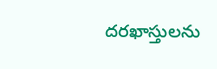దరఖాస్తులను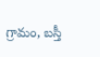గ్రామం, బస్తీ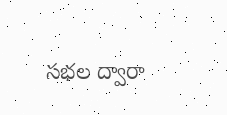సభల ద్వారా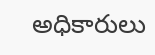అధికారులు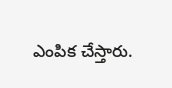ఎంపిక చేస్తారు.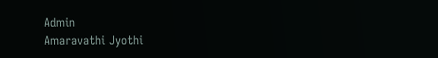Admin
Amaravathi Jyothi